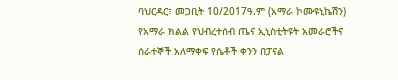ባህርዳር፣ መጋቢት 10/2017ዓ.ም (አማራ ኮሙዩኒኬሽን) የአማራ ክልል የህብረተሰብ ጤና ኢኒስቲትዩት አመራሮችና ሰራተኞች አለማቀፍ የሴቶች ቀንን በፓናል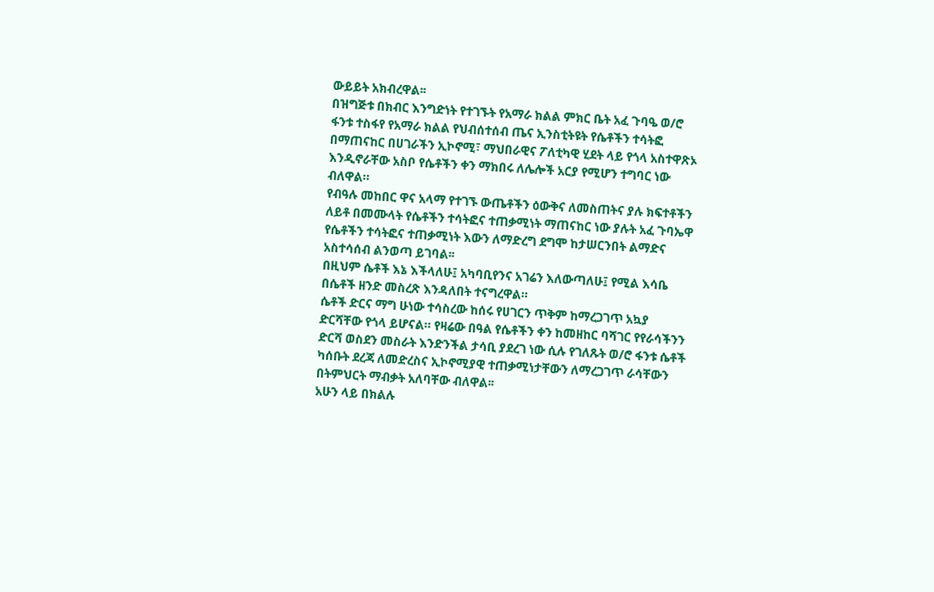ውይይት አክብረዋል፡፡
በዝግጅቱ በክብር እንግድነት የተገኙት የአማራ ክልል ምክር ቤት አፈ ጉባዔ ወ/ሮ ፋንቱ ተስፋየ የአማራ ክልል የህብሰተሰብ ጤና ኢንስቲትዩት የሴቶችን ተሳትፎ በማጠናከር በሀገራችን ኢኮኖሚ፣ ማህበራዊና ፖለቲካዊ ሂደት ላይ የጎላ አስተዋጽኦ እንዲኖራቸው አስቦ የሴቶችን ቀን ማክበሩ ለሌሎች አርያ የሚሆን ተግባር ነው ብለዋል።
የብዓሉ መከበር ዋና አላማ የተገኙ ውጤቶችን ዕውቅና ለመስጠትና ያሉ ክፍተቶችን ለይቶ በመሙላት የሴቶችን ተሳትፎና ተጠቃሚነት ማጠናከር ነው ያሉት አፈ ጉባኤዋ የሴቶችን ተሳትፎና ተጠቃሚነት እውን ለማድረግ ደግሞ ከታሠርንበት ልማድና አስተሳሰብ ልንወጣ ይገባል፡፡
በዚህም ሴቶች እኔ እችላለሁ፤ አካባቢየንና አገሬን እለውጣለሁ፤ የሚል እሳቤ በሴቶች ዘንድ መስረጽ እንዳለበት ተናግረዋል።
ሴቶች ድርና ማግ ሁነው ተሳስረው ከሰሩ የሀገርን ጥቅም ከማረጋገጥ አኳያ ድርሻቸው የጎላ ይሆናል። የዛሬው በዓል የሴቶችን ቀን ከመዘከር ባሻገር የየራሳችንን ድርሻ ወስደን መስራት እንድንችል ታሳቢ ያደረገ ነው ሲሉ የገለጹት ወ/ሮ ፋንቱ ሴቶች ካሰቡት ደረጃ ለመድረስና ኢኮኖሚያዊ ተጠቃሚነታቸውን ለማረጋገጥ ራሳቸውን በትምህርት ማብቃት አለባቸው ብለዋል፡፡
አሁን ላይ በክልሉ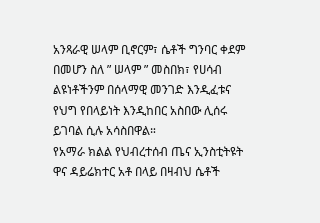አንጻራዊ ሠላም ቢኖርም፣ ሴቶች ግንባር ቀደም በመሆን ስለ ” ሠላም ” መስበክ፣ የሀሳብ ልዩነቶችንም በሰላማዊ መንገድ እንዲፈቱና የህግ የበላይነት እንዲከበር አስበው ሊሰሩ ይገባል ሲሉ አሳስበዋል።
የአማራ ክልል የህብረተሰብ ጤና ኢንስቲትዩት ዋና ዳይሬክተር አቶ በላይ በዛብህ ሴቶች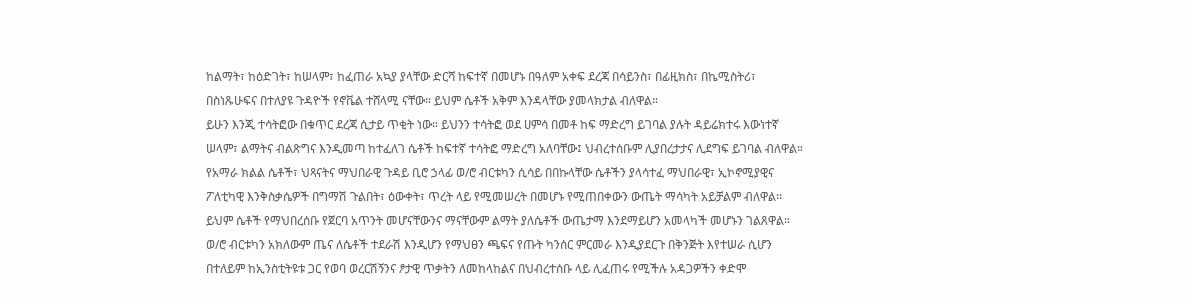ከልማት፣ ከዕድገት፣ ከሠላም፣ ከፈጠራ አኳያ ያላቸው ድርሻ ከፍተኛ በመሆኑ በዓለም አቀፍ ደረጃ በሳይንስ፣ በፊዚክስ፣ በኬሚስትሪ፣ በስነጹሁፍና በተለያዩ ጉዳዮች የኖቬል ተሸላሚ ናቸው። ይህም ሴቶች አቅም እንዳላቸው ያመላክታል ብለዋል።
ይሁን እንጂ ተሳትፎው በቁጥር ደረጃ ሲታይ ጥቂት ነው። ይህንን ተሳትፎ ወደ ሀምሳ በመቶ ከፍ ማድረግ ይገባል ያሉት ዳይሬክተሩ እውነተኛ ሠላም፣ ልማትና ብልጽግና እንዲመጣ ከተፈለገ ሴቶች ከፍተኛ ተሳትፎ ማድረግ አለባቸው፤ ህብረተሰቡም ሊያበረታታና ሊደግፍ ይገባል ብለዋል።
የአማራ ክልል ሴቶች፣ ህጻናትና ማህበራዊ ጉዳይ ቢሮ ኃላፊ ወ/ሮ ብርቱካን ሲሳይ በበኩላቸው ሴቶችን ያላሳተፈ ማህበራዊ፣ ኢኮኖሚያዊና ፖለቲካዊ እንቅስቃሴዎች በግማሽ ጉልበት፣ ዕውቀት፣ ጥረት ላይ የሚመሠረት በመሆኑ የሚጠበቀውን ውጤት ማሳካት አይቻልም ብለዋል፡፡
ይህም ሴቶች የማህበረሰቡ የጀርባ አጥንት መሆናቸውንና ማናቸውም ልማት ያለሴቶች ውጤታማ እንደማይሆን አመላካች መሆኑን ገልጸዋል።
ወ/ሮ ብርቱካን አክለውም ጤና ለሴቶች ተደራሽ እንዲሆን የማህፀን ጫፍና የጡት ካንሰር ምርመራ እንዲያደርጉ በቅንጅት እየተሠራ ሲሆን በተለይም ከኢንስቲትዩቱ ጋር የወባ ወረርሽኝንና ፆታዊ ጥቃትን ለመከላከልና በህብረተሰቡ ላይ ሊፈጠሩ የሚችሉ አዳጋዎችን ቀድሞ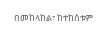በመከላከል፣ ከተከሰቱም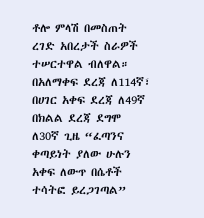ቶሎ ምላሽ በመስጠት ረገድ አበረታች ስራዎች ተሠርተዋል ብለዋል።
በአለማቀፍ ደረጃ ለ114ኛ፣ በሀገር አቀፍ ደረጃ ለ49ኛ በክልል ደረጃ ደግሞ ለ30ኛ ጊዜ “ፈጣንና ቀጣይነት ያለው ሁሉን አቀፍ ለውጥ በሴቶች ተሳትፎ ይረጋገጣል”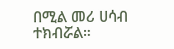በሚል መሪ ሀሳብ ተክብሯል።